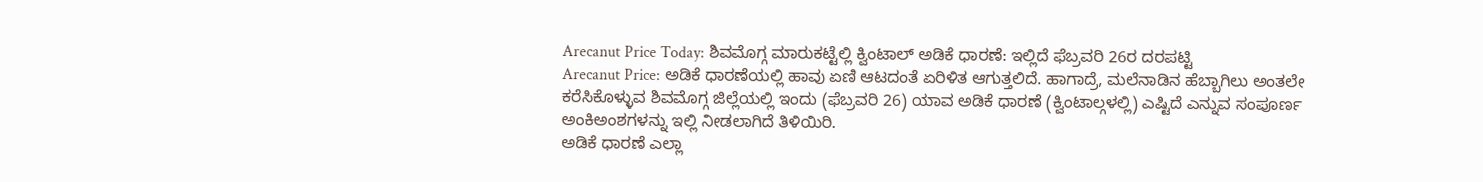Arecanut Price Today: ಶಿವಮೊಗ್ಗ ಮಾರುಕಟ್ಟೆಲ್ಲಿ ಕ್ವಿಂಟಾಲ್ ಅಡಿಕೆ ಧಾರಣೆ: ಇಲ್ಲಿದೆ ಫೆಬ್ರವರಿ 26ರ ದರಪಟ್ಟಿ
Arecanut Price: ಅಡಿಕೆ ಧಾರಣೆಯಲ್ಲಿ ಹಾವು ಏಣಿ ಆಟದಂತೆ ಏರಿಳಿತ ಆಗುತ್ತಲಿದೆ. ಹಾಗಾದ್ರೆ, ಮಲೆನಾಡಿನ ಹೆಬ್ಬಾಗಿಲು ಅಂತಲೇ ಕರೆಸಿಕೊಳ್ಳುವ ಶಿವಮೊಗ್ಗ ಜಿಲ್ಲೆಯಲ್ಲಿ ಇಂದು (ಫೆಬ್ರವರಿ 26) ಯಾವ ಅಡಿಕೆ ಧಾರಣೆ (ಕ್ವಿಂಟಾಲ್ಗಳಲ್ಲಿ) ಎಷ್ಟಿದೆ ಎನ್ನುವ ಸಂಪೂರ್ಣ ಅಂಕಿಅಂಶಗಳನ್ನು ಇಲ್ಲಿ ನೀಡಲಾಗಿದೆ ತಿಳಿಯಿರಿ.
ಅಡಿಕೆ ಧಾರಣೆ ಎಲ್ಲಾ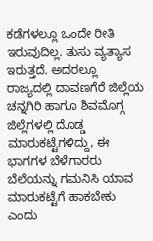ಕಡೆಗಳಲ್ಲೂ ಒಂದೇ ರೀತಿ ಇರುವುದಿಲ್ಲ. ತುಸು ವ್ಯತ್ಯಾಸ ಇರುತ್ತದೆ. ಅದರಲ್ಲೂ ರಾಜ್ಯದಲ್ಲಿ ದಾವಣಗೆರೆ ಜಿಲ್ಲೆಯ ಚನ್ನಗಿರಿ ಹಾಗೂ ಶಿವಮೊಗ್ಗ ಜಿಲ್ಲೆಗಳಲ್ಲಿ ದೊಡ್ಡ ಮಾರುಕಟ್ಟೆಗಳಿದ್ದು, ಈ ಭಾಗಗಳ ಬೆಳೆಗಾರರು ಬೆಲೆಯನ್ನು ಗಮನಿಸಿ ಯಾವ ಮಾರುಕಟ್ಟೆಗೆ ಹಾಕಬೇಕು ಎಂದು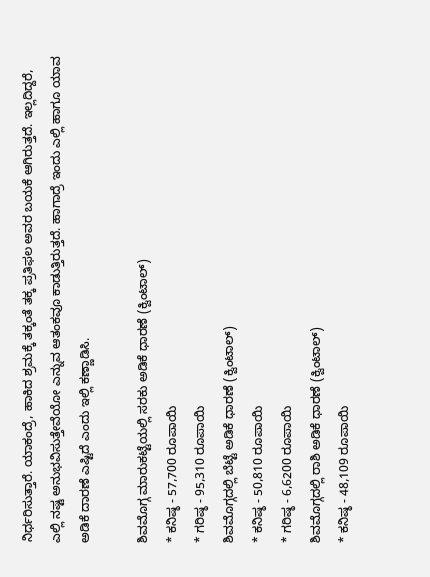ನಿರ್ಧರಿಸುತ್ತಾರೆ. ಯಾಕಂದ್ರೆ, ಹಾಕಿದ ಶ್ರಮಕ್ಕೆ ತಕ್ಕಂತೆ ತಕ್ಕ ಪ್ರತಿಫಲ ಅವರ ಬಯಕೆ ಆಗಿರುತ್ತದೆ. ಇಲ್ಲದಿದ್ದರೆ, ಎಲ್ಲಿ ನಷ್ಟ ಅನುಭವಿಸುತ್ತೇವೆಯೋ ಎನ್ನುವ ಆತಂಕವೂ ಕಾಡುತ್ತಿರುತ್ತದೆ. ಹಾಗಾದ್ರೆ ಇಂದು ಎಲ್ಲಿ ಹಾಗೂ ಯಾವ ಅಡಿಕೆ ದಾರಣೆ ಎಷ್ಟಿದೆ ಎಂದು ಇಲ್ಲಿ ಕಣ್ಣಾಡಿಸಿ.

ಶಿವಮೊಗ್ಗ ಮಾರುಕಟ್ಟೆಯಲ್ಲಿ ಸರಕು ಅಡಿಕೆ ಧಾರಣೆ (ಕ್ವಿಂಟಾಲ್)
* ಕನಿಷ್ಠ - 57,700 ರೂಪಾಯಿ
* ಗರಿಷ್ಠ - 95,310 ರೂಪಾಯಿ
ಶಿವಮೊಗ್ಗದಲ್ಲಿ ಬೆಟ್ಟೆ ಅಡಿಕೆ ಧಾರಣೆ (ಕ್ವಿಂಟಾಲ್)
* ಕನಿಷ್ಠ - 50,810 ರೂಪಾಯಿ
* ಗರಿಷ್ಠ - 6,6200 ರೂಪಾಯಿ
ಶಿವಮೊಗ್ಗದಲ್ಲಿ ರಾಶಿ ಅಡಿಕೆ ಧಾರಣೆ (ಕ್ವಿಂಟಾಲ್)
* ಕನಿಷ್ಠ - 48,109 ರೂಪಾಯಿ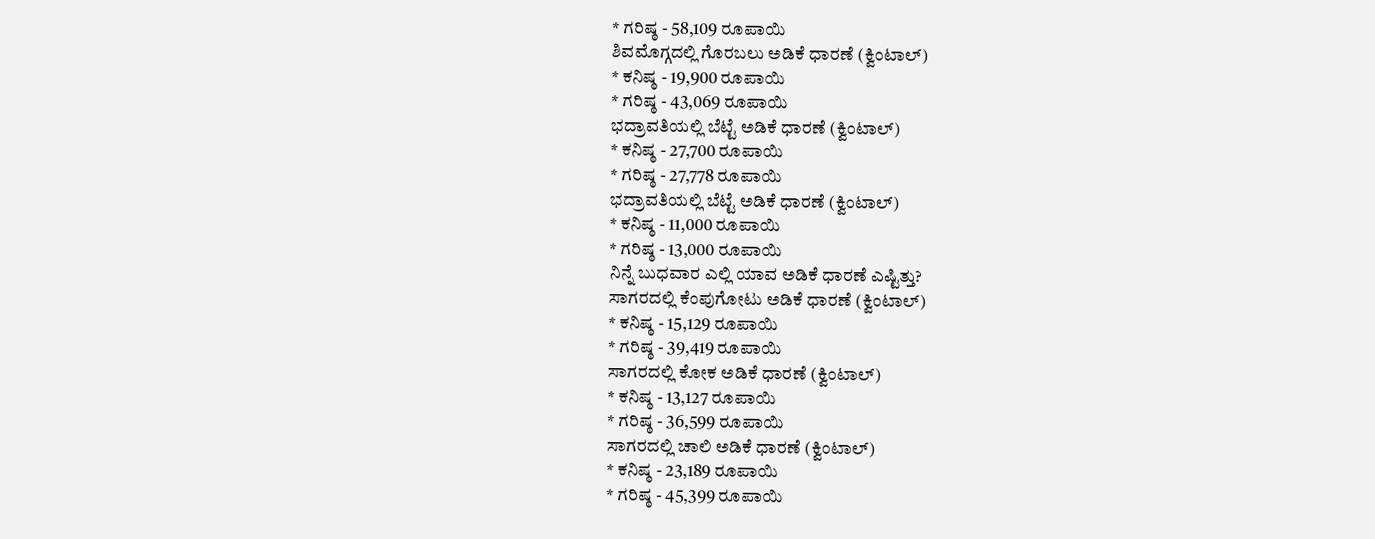* ಗರಿಷ್ಠ - 58,109 ರೂಪಾಯಿ
ಶಿವಮೊಗ್ಗದಲ್ಲಿ ಗೊರಬಲು ಅಡಿಕೆ ಧಾರಣೆ (ಕ್ವಿಂಟಾಲ್)
* ಕನಿಷ್ಠ - 19,900 ರೂಪಾಯಿ
* ಗರಿಷ್ಠ - 43,069 ರೂಪಾಯಿ
ಭದ್ರಾವತಿಯಲ್ಲಿ ಬೆಟ್ಟೆ ಅಡಿಕೆ ಧಾರಣೆ (ಕ್ವಿಂಟಾಲ್)
* ಕನಿಷ್ಠ - 27,700 ರೂಪಾಯಿ
* ಗರಿಷ್ಠ - 27,778 ರೂಪಾಯಿ
ಭದ್ರಾವತಿಯಲ್ಲಿ ಬೆಟ್ಟೆ ಅಡಿಕೆ ಧಾರಣೆ (ಕ್ವಿಂಟಾಲ್)
* ಕನಿಷ್ಠ - 11,000 ರೂಪಾಯಿ
* ಗರಿಷ್ಠ - 13,000 ರೂಪಾಯಿ
ನಿನ್ನೆ ಬುಧವಾರ ಎಲ್ಲಿ ಯಾವ ಅಡಿಕೆ ಧಾರಣೆ ಎಷ್ಟಿತ್ತು?
ಸಾಗರದಲ್ಲಿ ಕೆಂಪುಗೋಟು ಅಡಿಕೆ ಧಾರಣೆ (ಕ್ವಿಂಟಾಲ್)
* ಕನಿಷ್ಠ - 15,129 ರೂಪಾಯಿ
* ಗರಿಷ್ಠ - 39,419 ರೂಪಾಯಿ
ಸಾಗರದಲ್ಲಿ ಕೋಕ ಅಡಿಕೆ ಧಾರಣೆ (ಕ್ವಿಂಟಾಲ್)
* ಕನಿಷ್ಠ - 13,127 ರೂಪಾಯಿ
* ಗರಿಷ್ಠ - 36,599 ರೂಪಾಯಿ
ಸಾಗರದಲ್ಲಿ ಚಾಲಿ ಅಡಿಕೆ ಧಾರಣೆ (ಕ್ವಿಂಟಾಲ್)
* ಕನಿಷ್ಠ - 23,189 ರೂಪಾಯಿ
* ಗರಿಷ್ಠ - 45,399 ರೂಪಾಯಿ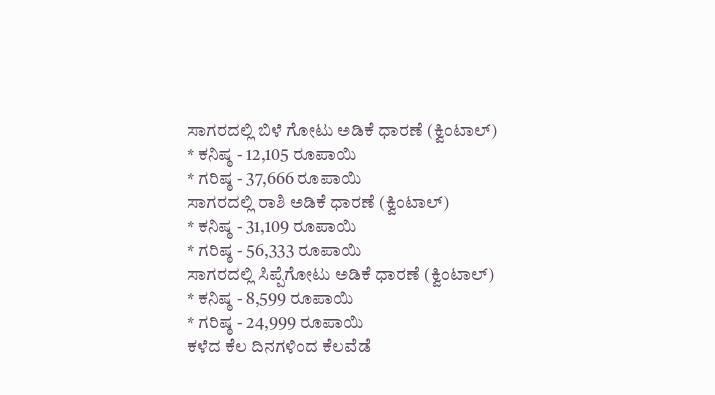ಸಾಗರದಲ್ಲಿ ಬಿಳೆ ಗೋಟು ಅಡಿಕೆ ಧಾರಣೆ (ಕ್ವಿಂಟಾಲ್)
* ಕನಿಷ್ಠ - 12,105 ರೂಪಾಯಿ
* ಗರಿಷ್ಠ - 37,666 ರೂಪಾಯಿ
ಸಾಗರದಲ್ಲಿ ರಾಶಿ ಅಡಿಕೆ ಧಾರಣೆ (ಕ್ವಿಂಟಾಲ್)
* ಕನಿಷ್ಠ - 31,109 ರೂಪಾಯಿ
* ಗರಿಷ್ಠ - 56,333 ರೂಪಾಯಿ
ಸಾಗರದಲ್ಲಿ ಸಿಪ್ಪೆಗೋಟು ಅಡಿಕೆ ಧಾರಣೆ (ಕ್ವಿಂಟಾಲ್)
* ಕನಿಷ್ಠ - 8,599 ರೂಪಾಯಿ
* ಗರಿಷ್ಠ - 24,999 ರೂಪಾಯಿ
ಕಳೆದ ಕೆಲ ದಿನಗಳಿಂದ ಕೆಲವೆಡೆ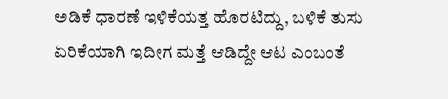ಅಡಿಕೆ ಧಾರಣೆ ಇಳಿಕೆಯತ್ತ ಹೊರಟಿದ್ದು, ಬಳಿಕೆ ತುಸು ಏರಿಕೆಯಾಗಿ ಇದೀಗ ಮತ್ತೆ ಆಡಿದ್ದೇ ಆಟ ಎಂಬಂತೆ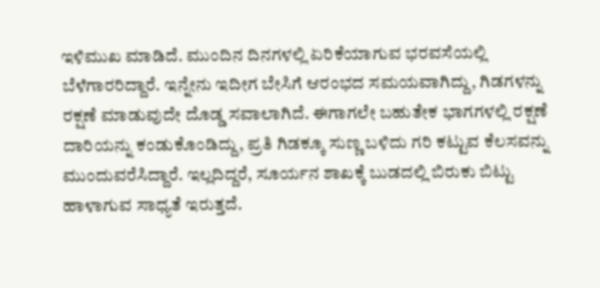ಇಳಿಮುಖ ಮಾಡಿದೆ. ಮುಂದಿನ ದಿನಗಳಲ್ಲಿ ಏರಿಕೆಯಾಗುವ ಭರವಸೆಯಲ್ಲಿ ಬೆಳೆಗಾರರಿದ್ದಾರೆ. ಇನ್ನೇನು ಇದೀಗ ಬೇಸಿಗೆ ಆರಂಭದ ಸಮಯವಾಗಿದ್ದು, ಗಿಡಗಳನ್ನು ರಕ್ಷಣೆ ಮಾಡುವುದೇ ದೊಡ್ಡ ಸವಾಲಾಗಿದೆ. ಈಗಾಗಲೇ ಬಹುತೇಕ ಭಾಗಗಳಲ್ಲಿ ರಕ್ಷಣೆ ದಾರಿಯನ್ನು ಕಂಡುಕೊಂಡಿದ್ದು, ಪ್ರತಿ ಗಿಡಕ್ಕೂ ಸುಣ್ಣ ಬಳಿದು ಗರಿ ಕಟ್ಟುವ ಕೆಲಸವನ್ನು ಮುಂದುವರೆಸಿದ್ದಾರೆ. ಇಲ್ಲದಿದ್ದರೆ, ಸೂರ್ಯನ ಶಾಖಕ್ಕೆ ಬುಡದಲ್ಲಿ ಬಿರುಕು ಬಿಟ್ಟು ಹಾಳಾಗುವ ಸಾಧ್ಯತೆ ಇರುತ್ತದೆ.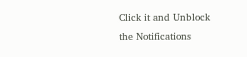Click it and Unblock the Notifications